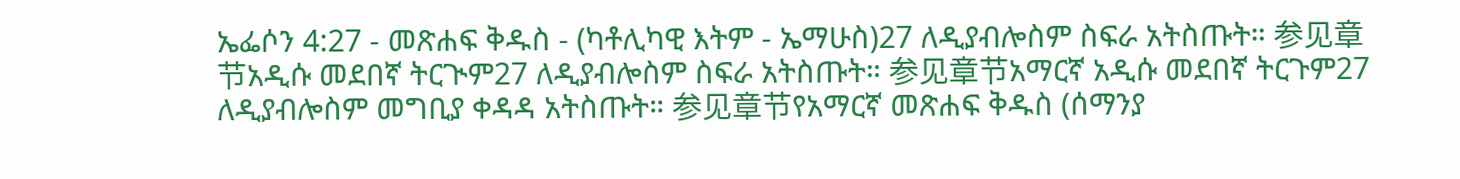ኤፌሶን 4:27 - መጽሐፍ ቅዱስ - (ካቶሊካዊ እትም - ኤማሁስ)27 ለዲያብሎስም ስፍራ አትስጡት። 参见章节አዲሱ መደበኛ ትርጒም27 ለዲያብሎስም ስፍራ አትስጡት። 参见章节አማርኛ አዲሱ መደበኛ ትርጉም27 ለዲያብሎስም መግቢያ ቀዳዳ አትስጡት። 参见章节የአማርኛ መጽሐፍ ቅዱስ (ሰማንያ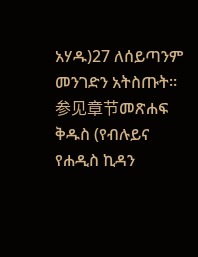አሃዱ)27 ለሰይጣንም መንገድን አትስጡት። 参见章节መጽሐፍ ቅዱስ (የብሉይና የሐዲስ ኪዳን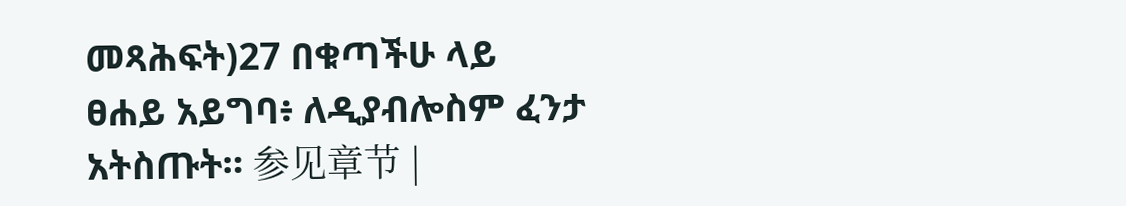መጻሕፍት)27 በቁጣችሁ ላይ ፀሐይ አይግባ፥ ለዲያብሎስም ፈንታ አትስጡት። 参见章节 |